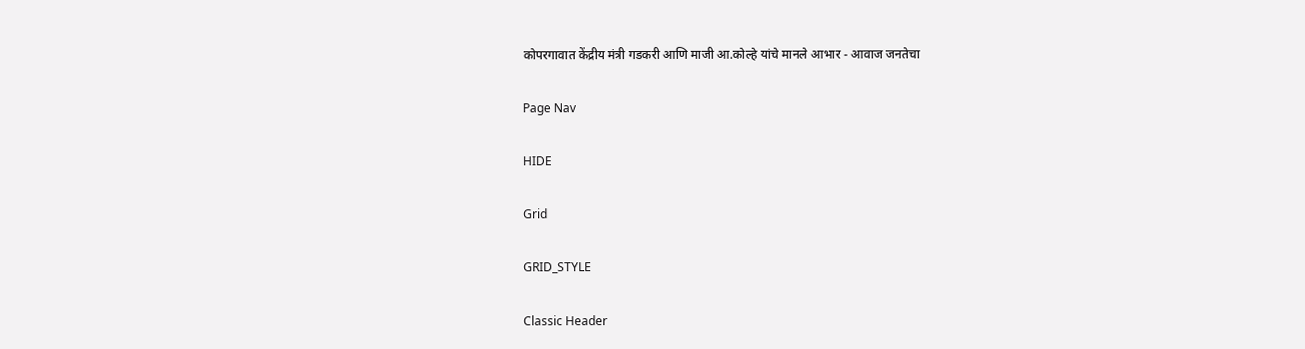कोपरगावात केंद्रीय मंत्री गडकरी आणि माजी आ.कोल्हे यांचे मानले आभार - आवाज जनतेचा

Page Nav

HIDE

Grid

GRID_STYLE

Classic Header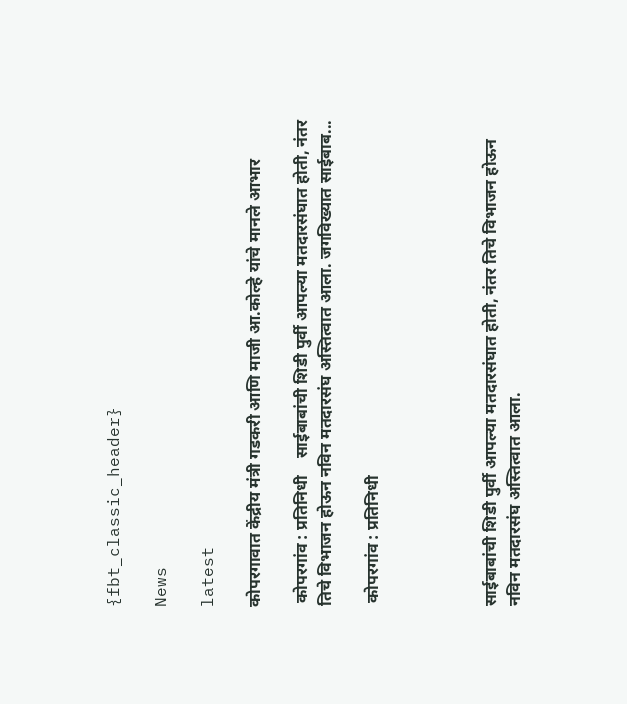{fbt_classic_header}

News

latest

कोपरगावात केंद्रीय मंत्री गडकरी आणि माजी आ.कोल्हे यांचे मानले आभार

 कोपरगांव : प्रतिनिधी    साईबाबांची शिडी पुर्वी आपल्या मतदारसंघात होती, नंतर तिचे विभाजन होऊन नविन मतदारसंघ अस्तित्वात आला. जगविख्यात साईबाब...

 कोपरगांव : प्रतिनिधी




साईबाबांची शिडी पुर्वी आपल्या मतदारसंघात होती, नंतर तिचे विभाजन होऊन नविन मतदारसंघ अस्तित्वात आला.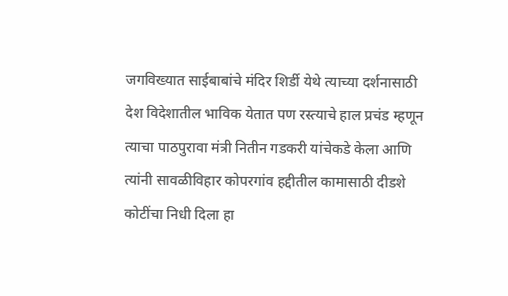जगविख्यात साईबाबांचे मंदिर शिर्डी येथे त्याच्या दर्शनासाठी देश विदेशातील भाविक येतात पण रस्त्याचे हाल प्रचंड म्हणून त्याचा पाठपुरावा मंत्री नितीन गडकरी यांचेकडे केला आणि त्यांनी सावळीविहार कोपरगांव हद्दीतील कामासाठी दीडशे कोटींचा निधी दिला हा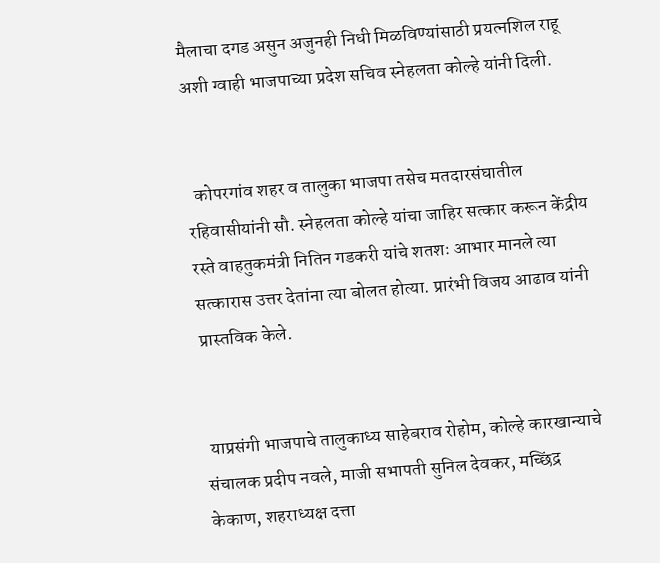मैलाचा दगड असुन अजुनही निधी मिळविण्यांसाठी प्रयत्नशिल राहू अशी ग्वाही भाजपाच्या प्रदेश सचिव स्नेहलता कोल्हे यांनी दिली.


  कोपरगांव शहर व तालुका भाजपा तसेच मतदारसंघातील रहिवासीयांनी सौ. स्नेहलता कोल्हे यांचा जाहिर सत्कार करून केंद्रीय रस्ते वाहतुकमंत्री नितिन गडकरी यांचे शतशः आभार मानले त्या सत्कारास उत्तर देतांना त्या बोलत होत्या. प्रारंभी विजय आढाव यांनी प्रास्तविक केले.


 याप्रसंगी भाजपाचे तालुकाध्य साहेबराव रोहोम, कोल्हे कारखान्याचे  संचालक प्रदीप नवले, माजी सभापती सुनिल देवकर, मच्छिंद्र केकाण, शहराध्यक्ष दत्ता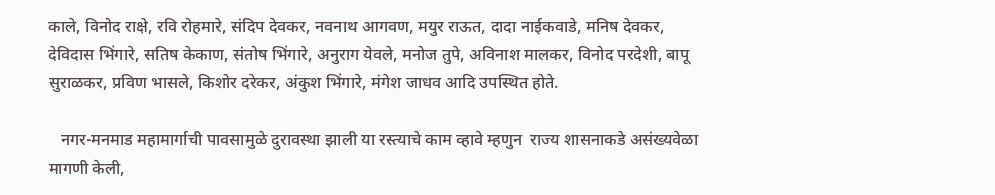काले, विनोद राक्षे, रवि रोहमारे, संदिप देवकर, नवनाथ आगवण, मयुर राऊत, दादा नाईकवाडे, मनिष देवकर, देविदास भिंगारे, सतिष केकाण, संतोष भिंगारे, अनुराग येवले, मनोज तुपे, अविनाश मालकर, विनोद परदेशी, बापू सुराळकर, प्रविण भासले, किशोर दरेकर, अंकुश भिंगारे, मंगेश जाधव आदि उपस्थित होते.

   नगर-मनमाड महामार्गाची पावसामुळे दुरावस्था झाली या रस्त्याचे काम व्हावे म्हणुन  राज्य शासनाकडे असंख्यवेळा मागणी केली,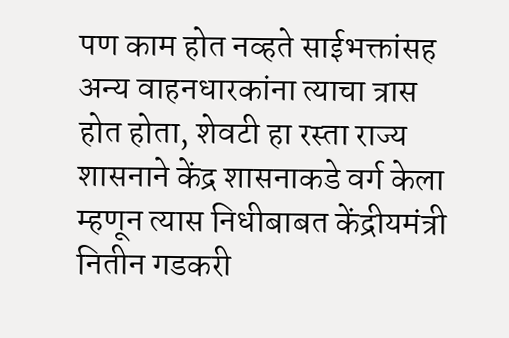पण काम होत नव्हते साईभक्तांसह अन्य वाहनधारकांना त्याचा त्रास होत होता, शेवटी हा रस्ता राज्य शासनाने केंद्र शासनाकडे वर्ग केला म्हणून त्यास निधीबाबत केंद्रीयमंत्री नितीन गडकरी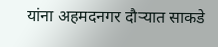यांना अहमदनगर दौऱ्यात साकडे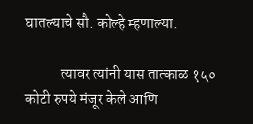घातल्याचे सौ. कोल्हे म्हणाल्या.

            त्यावर त्यांनी यास तात्काळ १५० कोटी रुपये मंजूर केले आणि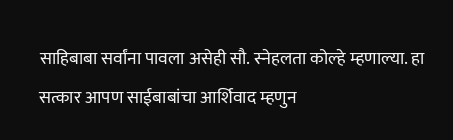साहिबाबा सर्वांना पावला असेही सौ. स्नेहलता कोल्हे म्हणाल्या. हा सत्कार आपण साईबाबांचा आर्शिवाद म्हणुन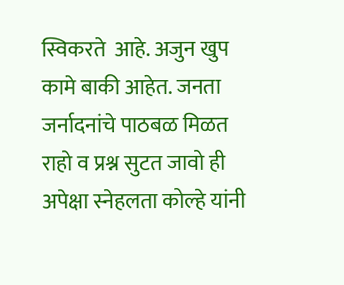स्विकरते  आहे. अजुन खुप कामे बाकी आहेत. जनता जर्नादनांचे पाठबळ मिळत राहो व प्रश्न सुटत जावो ही अपेक्षा स्नेहलता कोल्हे यांनी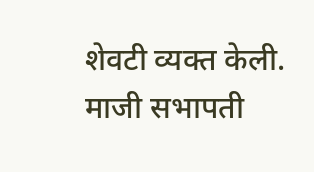शेवटी व्यक्त केली. माजी सभापती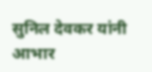सुनिल देवकर यांनी आभार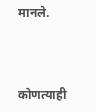मानले.



कोणत्याही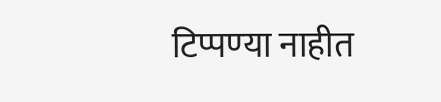टिप्पण्‍या नाहीत